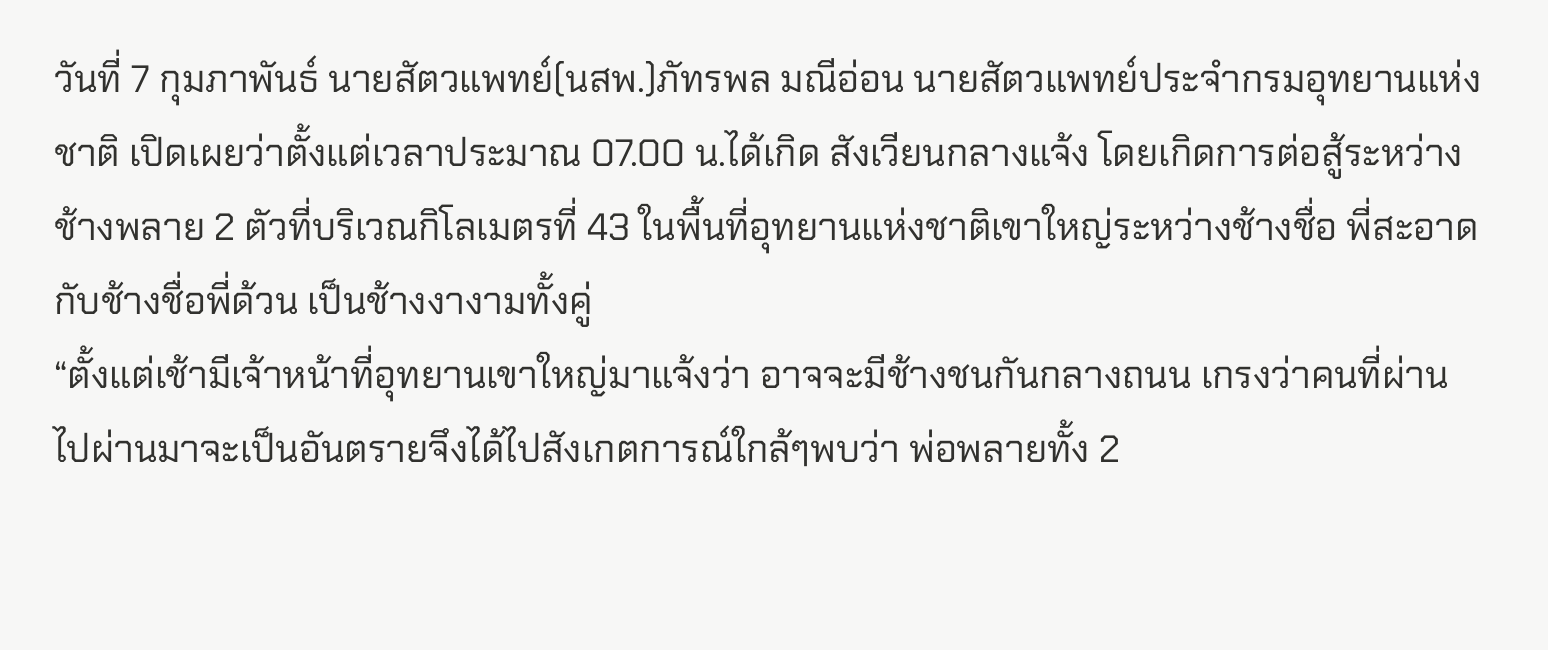วันที่ 7 กุมภาพันธ์ นายสัตวแพทย์(นสพ.)ภัทรพล มณีอ่อน นายสัตวแพทย์ประจำกรมอุทยานแห่งชาติ เปิดเผยว่าตั้งแต่เวลาประมาณ 07.00 น.ได้เกิด สังเวียนกลางแจ้ง โดยเกิดการต่อสู้ระหว่างช้างพลาย 2 ตัวที่บริเวณกิโลเมตรที่ 43 ในพื้นที่อุทยานแห่งชาติเขาใหญ่ระหว่างช้างชื่อ พี่สะอาด กับช้างชื่อพี่ด้วน เป็นช้างงางามทั้งคู่
“ตั้งแต่เช้ามีเจ้าหน้าที่อุทยานเขาใหญ่มาแจ้งว่า อาจจะมีช้างชนกันกลางถนน เกรงว่าคนที่ผ่านไปผ่านมาจะเป็นอันตรายจึงได้ไปสังเกตการณ์ใกล้ๆพบว่า พ่อพลายทั้ง 2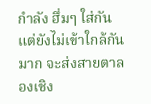กำลัง ฮึ่มๆ ใส่กัน แต่ยังไม่เข้าใกล้กันมาก จะส่งสายตาลองเชิง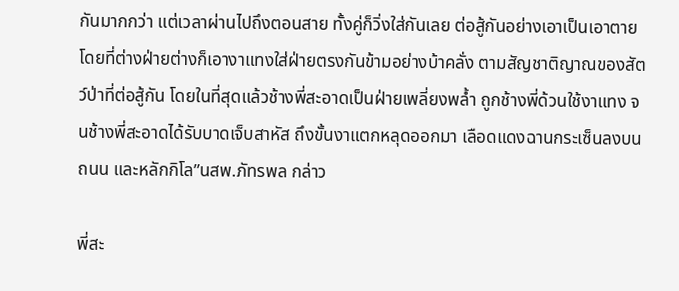กันมากกว่า แต่เวลาผ่านไปถึงตอนสาย ทั้งคู่ก็วิ่งใส่กันเลย ต่อสู้กันอย่างเอาเป็นเอาตาย โดยที่ต่างฝ่ายต่างก็เอางาแทงใส่ฝ่ายตรงกันข้ามอย่างบ้าคลั่ง ตามสัญชาติญาณของสัตว์ป่าที่ต่อสู้กัน โดยในที่สุดแล้วช้างพี่สะอาดเป็นฝ่ายเพลี่ยงพล้ำ ถูกช้างพี่ด้วนใช้งาแทง จนช้างพี่สะอาดได้รับบาดเจ็บสาหัส ถึงขั้นงาแตกหลุดออกมา เลือดแดงฉานกระเซ็นลงบนถนน และหลักกิโล”นสพ.ภัทรพล กล่าว

พี่สะ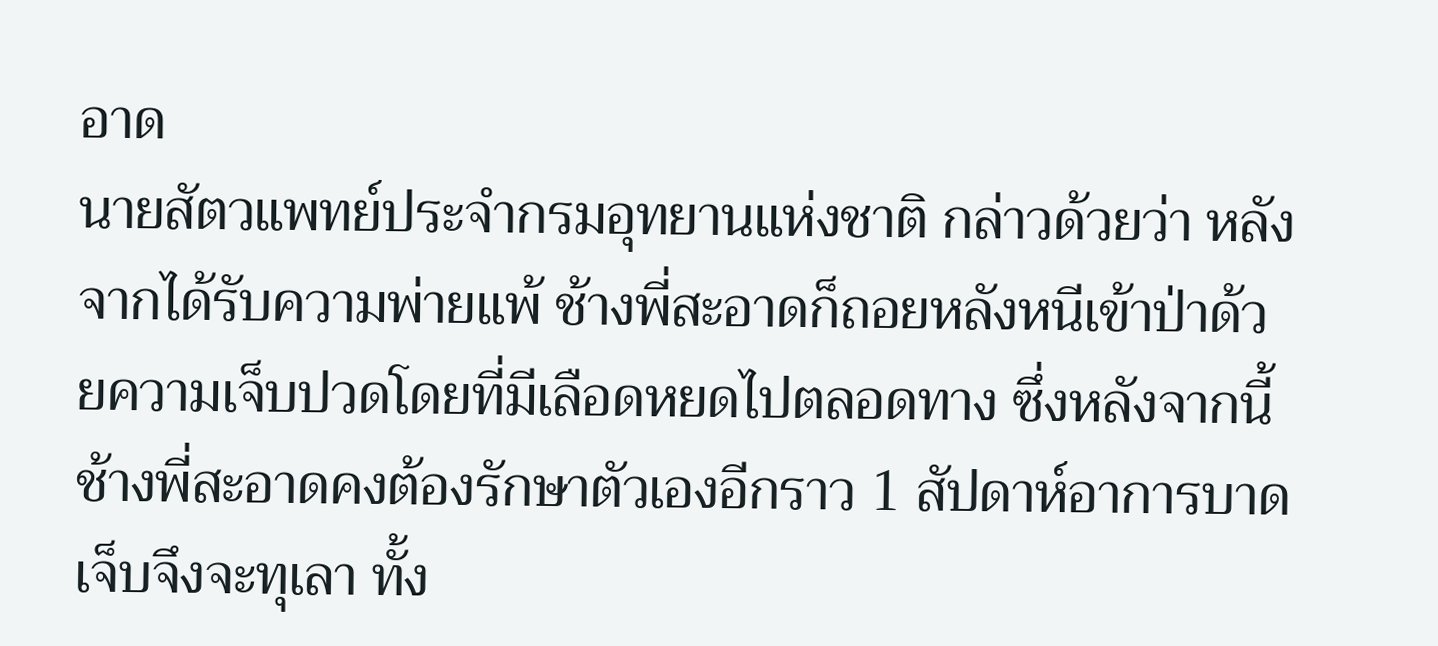อาด
นายสัตวแพทย์ประจำกรมอุทยานแห่งชาติ กล่าวด้วยว่า หลังจากได้รับความพ่ายแพ้ ช้างพี่สะอาดก็ถอยหลังหนีเข้าป่าด้วยความเจ็บปวดโดยที่มีเลือดหยดไปตลอดทาง ซึ่งหลังจากนี้ช้างพี่สะอาดคงต้องรักษาตัวเองอีกราว 1 สัปดาห์อาการบาดเจ็บจึงจะทุเลา ทั้ง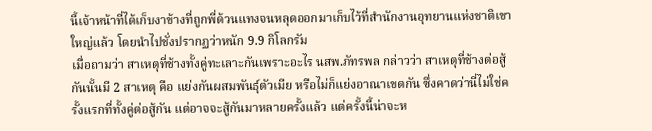นี้เจ้าหน้าที่ได้เก็บงาข้างที่ถูกพี่ด้วนแทงจนหลุดออกมาเก็บไว้ที่สำนักงานอุทยานแห่งชาติเขาใหญ่แล้ว โดยนำไปชั่งปรากฏว่าหนัก 9.9 กิโลกรัม
เมื่อถามว่า สาเหตุที่ช้างทั้งคู่ทะเลาะกันเพราะอะไร นสพ.ภัทรพล กล่าวว่า สาเหตุที่ช้างต่อสู้กันนั้นมี 2 สาเหตุ คือ แย่งกันผสมพันธุ์ตัวเมีย หรือไม่ก็แย่งอาณาเขตกัน ซึ่งคาดว่านี่ไม่ใช่ครั้งแรกที่ทั้งคู่ต่อสู้กัน แต่อาจจะสู้กันมาหลายครั้งแล้ว แต่ครั้งนี้น่าจะห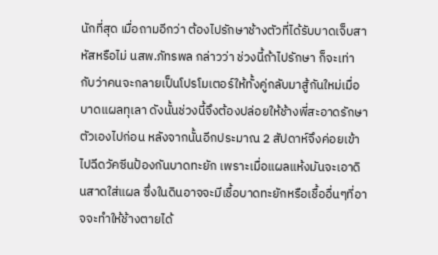นักที่สุด เมื่อถามอีกว่า ต้องไปรักษาช้างตัวที่ได้รับบาดเจ็บสาหัสหรือไม่ นสพ.ภัทรพล กล่าวว่า ช่วงนี้ถ้าไปรักษา ก็จะเท่ากับว่าคนจะกลายเป็นโปรโมเตอร์ให้ทั้งคู่กลับมาสู้กันใหม่เมื่อบาดแผลทุเลา ดังนั้นช่วงนี้จึงต้องปล่อยให้ช้างพี่สะอาดรักษาตัวเองไปก่อน หลังจากนั้นอีกประมาณ 2 สัปดาห์จึงค่อยเข้าไปฉีดวัคซีนป้องกันบาดทะยัก เพราะเมื่อแผลแห้งมันจะเอาดินสาดใส่แผล ซึ่งในดินอาจจะมีเชื้อบาดทะยักหรือเชื้ออื่นๆที่อาจจะทำให้ช้างตายได้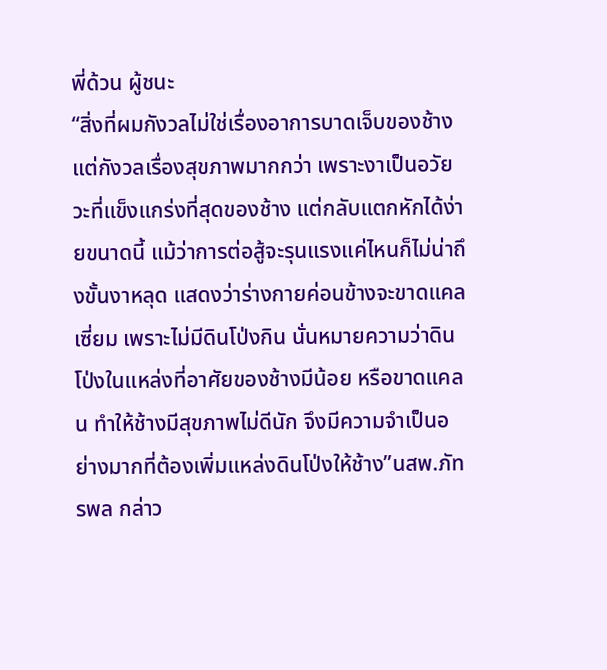พี่ด้วน ผู้ชนะ
“สิ่งที่ผมกังวลไม่ใช่เรื่องอาการบาดเจ็บของช้าง แต่กังวลเรื่องสุขภาพมากกว่า เพราะงาเป็นอวัยวะที่แข็งแกร่งที่สุดของช้าง แต่กลับแตกหักได้ง่ายขนาดนี้ แม้ว่าการต่อสู้จะรุนแรงแค่ไหนก็ไม่น่าถึงขั้นงาหลุด แสดงว่าร่างกายค่อนข้างจะขาดแคลเซี่ยม เพราะไม่มีดินโป่งกิน นั่นหมายความว่าดินโป่งในแหล่งที่อาศัยของช้างมีน้อย หรือขาดแคลน ทำให้ช้างมีสุขภาพไม่ดีนัก จึงมีความจำเป็นอย่างมากที่ต้องเพิ่มแหล่งดินโป่งให้ช้าง”นสพ.ภัทรพล กล่าว